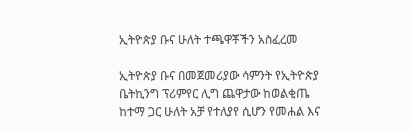ኢትዮጵያ ቡና ሁለት ተጫዋቾችን አስፈረመ

ኢትዮጵያ ቡና በመጀመሪያው ሳምንት የኢትዮጵያ ቤትኪንግ ፕሪምየር ሊግ ጨዋታው ከወልቂጤ ከተማ ጋር ሁለት አቻ የተለያየ ሲሆን የመሐል እና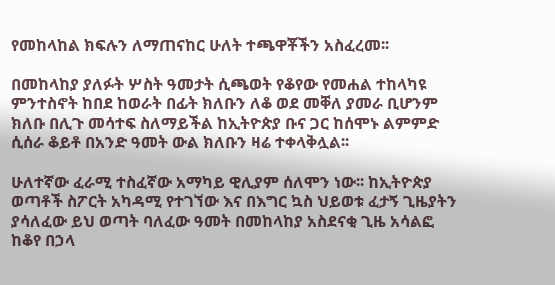የመከላከል ክፍሉን ለማጠናከር ሁለት ተጫዋቾችን አስፈረመ፡፡

በመከላከያ ያለፉት ሦስት ዓመታት ሲጫወት የቆየው የመሐል ተከላካዩ ምንተስኖት ከበደ ከወራት በፊት ክለቡን ለቆ ወደ መቐለ ያመራ ቢሆንም ክለቡ በሊጉ መሳተፍ ስለማይችል ከኢትዮጵያ ቡና ጋር ከሰሞኑ ልምምድ ሲሰራ ቆይቶ በአንድ ዓመት ውል ክለቡን ዛሬ ተቀላቅሏል፡፡

ሁለተኛው ፈራሚ ተስፈኛው አማካይ ዊሊያም ሰለሞን ነው፡፡ ከኢትዮጵያ ወጣቶች ስፖርት አካዳሚ የተገኘው እና በእግር ኳስ ህይወቱ ፈታኝ ጊዜያትን ያሳለፈው ይህ ወጣት ባለፈው ዓመት በመከላከያ አስደናቂ ጊዜ አሳልፎ ከቆየ በኃላ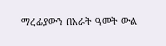ማረፊያውን በአራት ዓመት ውል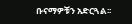ቡናማዎቹን አድርጓል፡፡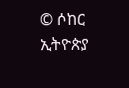© ሶከር ኢትዮጵያ